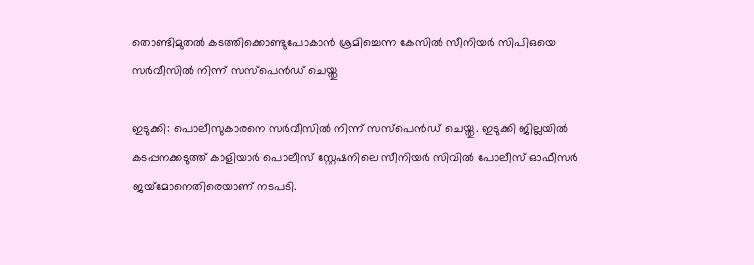തൊണ്ടിമുതൽ കടത്തിക്കൊണ്ടുപോകാൻ ശ്രമിച്ചെന്ന കേസിൽ സീനിയർ സിപിഒയെ സർവീസിൽ നിന്ന് സസ്പെൻഡ് ചെയ്തു

ഇടുക്കി: പൊലീസുകാരനെ സർവീസിൽ നിന്ന് സസ്പെൻഡ് ചെയ്തു. ഇടുക്കി ജില്ലയിൽ കടപ്പനക്കടുത്ത് കാളിയാർ പൊലീസ് സ്റ്റേഷനിലെ സീനിയർ സിവിൽ പോലീസ് ഓഫീസർ ജയ്‌മോനെതിരെയാണ് നടപടി.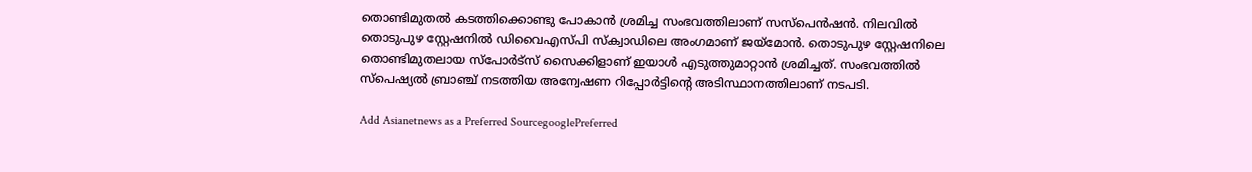തൊണ്ടിമുതൽ കടത്തിക്കൊണ്ടു പോകാൻ ശ്രമിച്ച സംഭവത്തിലാണ് സസ്പെൻഷൻ. നിലവിൽ തൊടുപുഴ സ്റ്റേഷനിൽ ഡിവൈഎസ്പി സ്ക്വാഡിലെ അംഗമാണ് ജയ്മോൻ. തൊടുപുഴ സ്റ്റേഷനിലെ തൊണ്ടിമുതലായ സ്പോർട്സ് സൈക്കിളാണ് ഇയാൾ എടുത്തുമാറ്റാൻ ശ്രമിച്ചത്. സംഭവത്തിൽ സ്പെഷ്യൽ ബ്രാഞ്ച് നടത്തിയ അന്വേഷണ റിപ്പോർട്ടിന്റെ അടിസ്ഥാനത്തിലാണ് നടപടി.

Add Asianetnews as a Preferred SourcegooglePreferred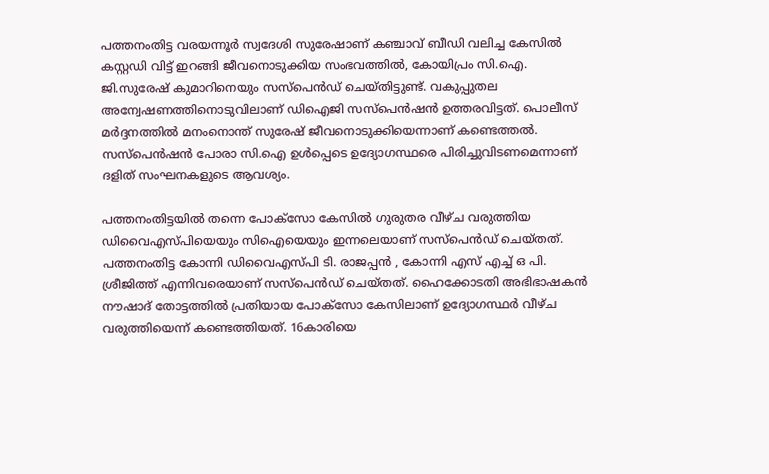പത്തനംതിട്ട വരയന്നൂർ സ്വദേശി സുരേഷാണ് കഞ്ചാവ് ബീഡി വലിച്ച കേസിൽ കസ്റ്റഡി വിട്ട് ഇറങ്ങി ജീവനൊടുക്കിയ സംഭവത്തിൽ, കോയിപ്രം സി.ഐ. ജി.സുരേഷ് കുമാറിനെയും സസ്പെന്‍ഡ് ചെയ്തിട്ടുണ്ട്. വകുപ്പുതല അന്വേഷണത്തിനൊടുവിലാണ് ഡിഐജി സസ്പെൻഷൻ ഉത്തരവിട്ടത്. പൊലീസ് മർദ്ദനത്തിൽ മനംനൊന്ത് സുരേഷ് ജീവനൊടുക്കിയെന്നാണ് കണ്ടെത്തൽ. സസ്പെൻഷൻ പോരാ സി.ഐ ഉൾപ്പെടെ ഉദ്യോഗസ്ഥരെ പിരിച്ചുവിടണമെന്നാണ് ദളിത് സംഘനകളുടെ ആവശ്യം.

പത്തനംതിട്ടയിൽ തന്നെ പോക്സോ കേസിൽ ഗുരുതര വീഴ്ച വരുത്തിയ ഡിവൈഎസ്പിയെയും സിഐയെയും ഇന്നലെയാണ് സസ്പെൻഡ് ചെയ്തത്. പത്തനംതിട്ട കോന്നി ഡിവൈഎസ്പി ടി. രാജപ്പൻ , കോന്നി എസ് എച്ച് ഒ പി. ശ്രീജിത്ത് എന്നിവരെയാണ് സസ്പെൻഡ് ചെയ്തത്. ഹൈക്കോടതി അഭിഭാഷകൻ നൗഷാദ് തോട്ടത്തിൽ പ്രതിയായ പോക്സോ കേസിലാണ് ഉദ്യോഗസ്ഥർ വീഴ്ച വരുത്തിയെന്ന് കണ്ടെത്തിയത്. 16കാരിയെ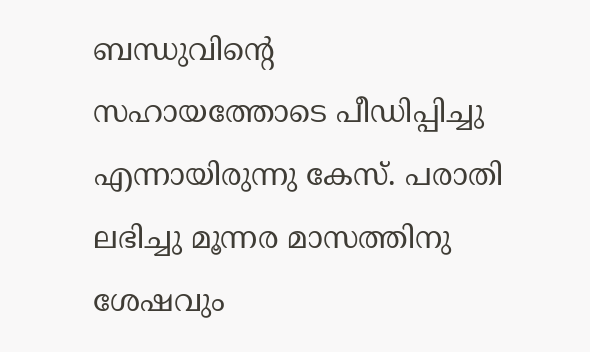ബന്ധുവിന്റെ സഹായത്തോടെ പീഡിപ്പിച്ചു എന്നായിരുന്നു കേസ്. പരാതി ലഭിച്ചു മൂന്നര മാസത്തിനു ശേഷവും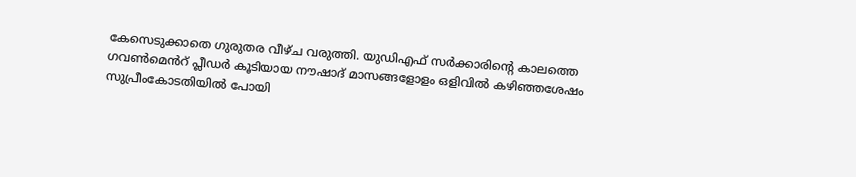കേസെടുക്കാതെ ഗുരുതര വീഴ്ച വരുത്തി. യുഡിഎഫ് സർക്കാരിന്റെ കാലത്തെ ഗവൺമെൻറ് പ്ലീഡർ കൂടിയായ നൗഷാദ് മാസങ്ങളോളം ഒളിവിൽ കഴിഞ്ഞശേഷം സുപ്രീംകോടതിയിൽ പോയി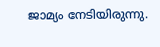ജാമ്യം നേടിയിരുന്നു.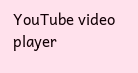YouTube video player